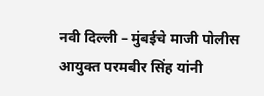नवी दिल्ली – मुंबईचे माजी पोलीस आयुक्त परमबीर सिंह यांनी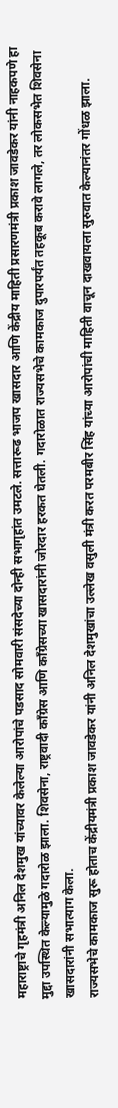महाराष्ट्राचे गृहमंत्री अनिल देशमुख यांच्यावर केलेल्या आरोपांचे पडसाद सोमवारी संसदेच्या दोन्ही सभागृहांत उमटले. सत्तारूढ भाजप खासदार आणि केंद्रीय माहिती प्रसारणमंत्री प्रकाश जावडेकर यांनी नाहकपणे हा मुद्दा उपस्थित केल्यामुळे गदारोळ झाला. शिवसेना, राष्ट्रवादी काँग्रेस आणि काँग्रेसच्या खासदारांनी जोरदार हरकत घेतली. गदारोळात राज्यसभेचे कामकाज दुपारपर्यंत तहकूब करावे लागले, तर लोकसभेत शिवसेना खासदारांनी सभात्याग केला.
राज्यसभेचे कामकाज सुरू होताच केंद्रीयमंत्री प्रकाश जावडेकर यांनी अनिल देशमुखांचा उल्लेख वसुली मंत्री करत परमबीर सिंह यांच्या आरोपांची माहिती वाचून दाखवायला सुरुवात केल्यानंतर गोंधळ झाला.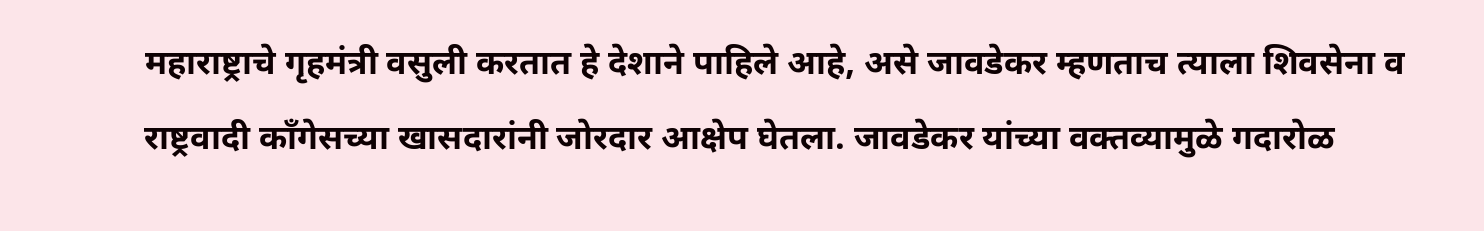महाराष्ट्राचे गृहमंत्री वसुली करतात हे देशाने पाहिले आहे, असे जावडेकर म्हणताच त्याला शिवसेना व राष्ट्रवादी काँगेसच्या खासदारांनी जोरदार आक्षेप घेतला. जावडेकर यांच्या वक्तव्यामुळे गदारोळ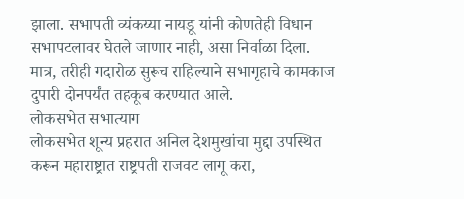झाला. सभापती व्यंकय्या नायडू यांनी कोणतेही विधान सभापटलावर घेतले जाणार नाही, असा निर्वाळा दिला. मात्र, तरीही गदारोळ सुरूच राहिल्याने सभागृहाचे कामकाज दुपारी दोनपर्यंत तहकूब करण्यात आले.
लोकसभेत सभात्याग
लोकसभेत शून्य प्रहरात अनिल देशमुखांचा मुद्दा उपस्थित करून महाराष्ट्रात राष्ट्रपती राजवट लागू करा,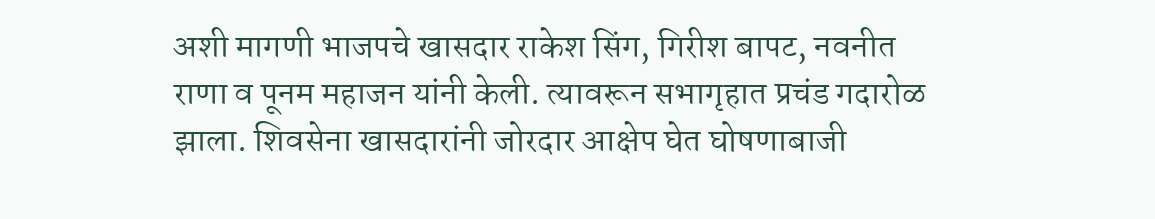अशी मागणी भाजपचे खासदार राकेश सिंग, गिरीश बापट, नवनीत राणा व पूनम महाजन यांनी केली. त्यावरून सभागृहात प्रचंड गदारोळ झाला. शिवसेना खासदारांनी जोरदार आक्षेप घेत घोषणाबाजी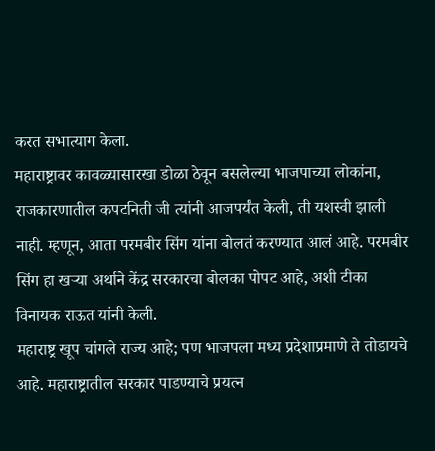करत सभात्याग केला.
महाराष्ट्रावर कावळ्यासारखा डोळा ठेवून बसलेल्या भाजपाच्या लोकांना, राजकारणातील कपटनिती जी त्यांनी आजपर्यंत केली, ती यशस्वी झाली नाही. म्हणून, आता परमबीर सिंग यांना बोलतं करण्यात आलं आहे. परमबीर सिंग हा खऱ्या अर्थाने केंद्र सरकारचा बोलका पोपट आहे, अशी टीका विनायक राऊत यांनी केली.
महाराष्ट्र खूप चांगले राज्य आहे; पण भाजपला मध्य प्रदेशाप्रमाणे ते तोडायचे आहे. महाराष्ट्रातील सरकार पाडण्याचे प्रयत्न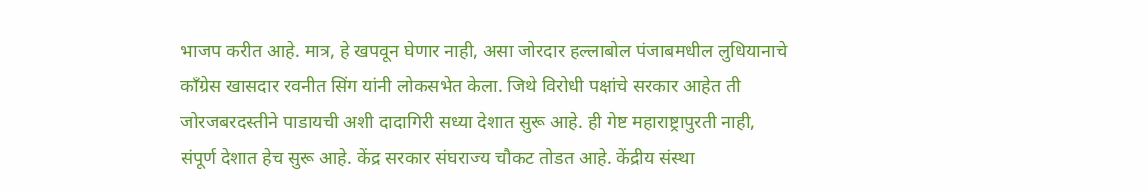भाजप करीत आहे. मात्र, हे खपवून घेणार नाही, असा जोरदार हल्लाबोल पंजाबमधील लुधियानाचे काँग्रेस खासदार रवनीत सिंग यांनी लोकसभेत केला. जिथे विरोधी पक्षांचे सरकार आहेत ती जोरजबरदस्तीने पाडायची अशी दादागिरी सध्या देशात सुरू आहे. ही गेष्ट महाराष्ट्रापुरती नाही, संपूर्ण देशात हेच सुरू आहे. केंद्र सरकार संघराज्य चौकट तोडत आहे. केंद्रीय संस्था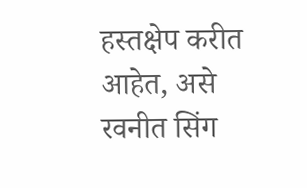हस्तक्षेप करीत आहेत, असे रवनीत सिंग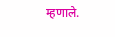म्हणाले.